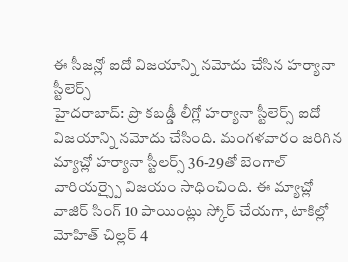ఈ సీజన్లో ఐదో విజయాన్ని నమోదు చేసిన హర్యానా స్టీలెర్స్
హైదరాబాద్: ప్రొ కబడ్డీ లీగ్లో హర్యానా స్టీలెర్స్ ఐదో విజయాన్ని నమోదు చేసింది. మంగళవారం జరిగిన మ్యాచ్లో హర్యానా స్టీలర్స్ 36-29తో బెంగాల్ వారియర్స్పై విజయం సాధించింది. ఈ మ్యాచ్లో వాజిర్ సింగ్ 10 పాయింట్లు స్కోర్ చేయగా, టాకిల్లో మోహిత్ చిల్లర్ 4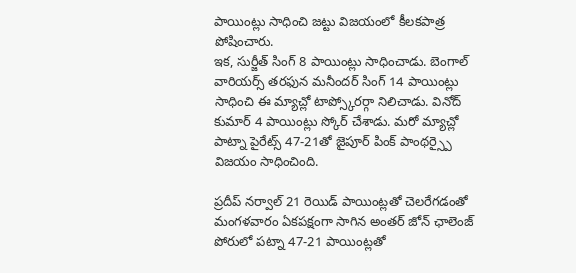పాయింట్లు సాధించి జట్టు విజయంలో కీలకపాత్ర పోషించారు.
ఇక, సుర్జీత్ సింగ్ 8 పాయింట్లు సాధించాడు. బెంగాల్ వారియర్స్ తరఫున మనీందర్ సింగ్ 14 పాయింట్లు సాధించి ఈ మ్యాచ్లో టాప్స్కోరర్గా నిలిచాడు. వినోద్ కుమార్ 4 పాయింట్లు స్కోర్ చేశాడు. మరో మ్యాచ్లో పాట్నా పైరేట్స్ 47-21తో జైపూర్ పింక్ పాంథర్స్పై విజయం సాధించింది.

ప్రదీప్ నర్వాల్ 21 రెయిడ్ పాయింట్లతో చెలరేగడంతో మంగళవారం ఏకపక్షంగా సాగిన అంతర్ జోన్ ఛాలెంజ్ పోరులో పట్నా 47-21 పాయింట్లతో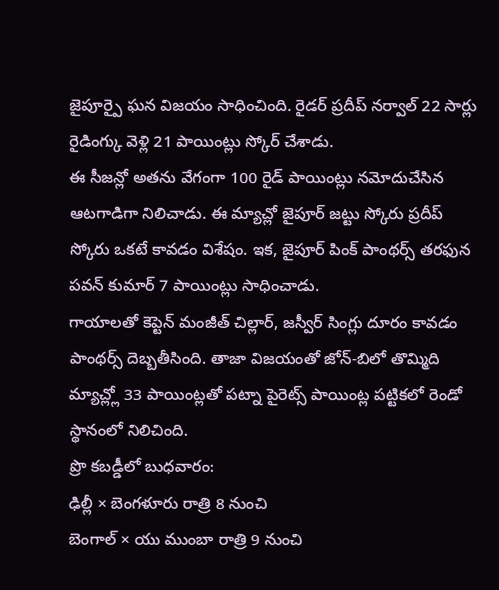జైపూర్పై ఘన విజయం సాధించింది. రైడర్ ప్రదీప్ నర్వాల్ 22 సార్లు రైడింగ్కు వెళ్లి 21 పాయింట్లు స్కోర్ చేశాడు.
ఈ సీజన్లో అతను వేగంగా 100 రైడ్ పాయింట్లు నమోదుచేసిన ఆటగాడిగా నిలిచాడు. ఈ మ్యాచ్లో జైపూర్ జట్టు స్కోరు ప్రదీప్ స్కోరు ఒకటే కావడం విశేషం. ఇక, జైపూర్ పింక్ పాంథర్స్ తరఫున పవన్ కుమార్ 7 పాయింట్లు సాధించాడు.
గాయాలతో కెప్టెన్ మంజీత్ చిల్లార్, జస్వీర్ సింగ్లు దూరం కావడం పాంథర్స్ దెబ్బతీసింది. తాజా విజయంతో జోన్-బిలో తొమ్మిది మ్యాచ్ల్లో 33 పాయింట్లతో పట్నా పైరెట్స్ పాయింట్ల పట్టికలో రెండో స్థానంలో నిలిచింది.
ప్రొ కబడ్డీలో బుధవారం:
ఢిల్లీ × బెంగళూరు రాత్రి 8 నుంచి
బెంగాల్ × యు ముంబా రాత్రి 9 నుంచి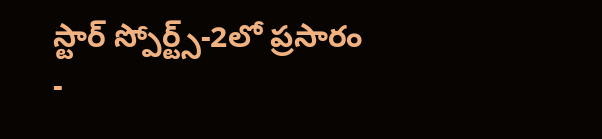స్టార్ స్పోర్ట్స్-2లో ప్రసారం
-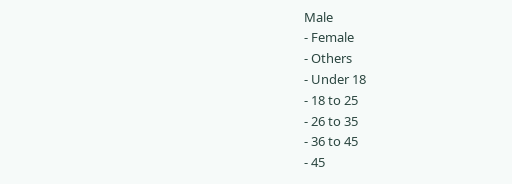Male
- Female
- Others
- Under 18
- 18 to 25
- 26 to 35
- 36 to 45
- 45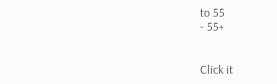to 55
- 55+


Click it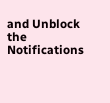and Unblock the Notifications